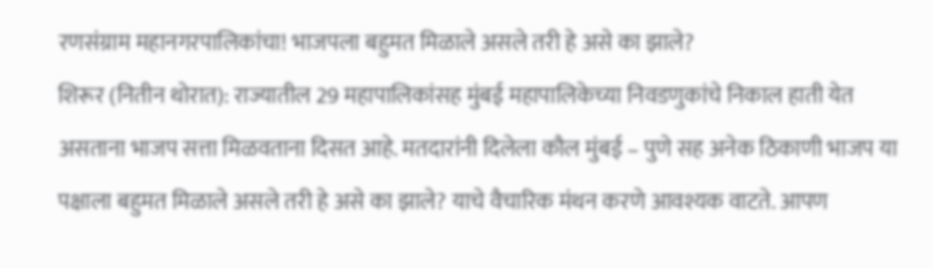रणसंग्राम महानगरपालिकांचा! भाजपला बहुमत मिळाले असले तरी हे असे का झाले?
शिरूर (नितीन थोरात): राज्यातील 29 महापालिकांसह मुंबई महापालिकेच्या निवडणुकांचे निकाल हाती येत असताना भाजप सत्ता मिळवताना दिसत आहे. मतदारांनी दिलेला कौल मुंबई – पुणे सह अनेक ठिकाणी भाजप या पक्षाला बहुमत मिळाले असले तरी हे असे का झाले? याचे वैचारिक मंथन करणे आवश्यक वाटते. आपण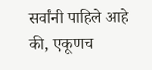सर्वांनी पाहिले आहे की, एकूणच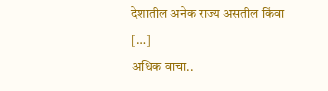देशातील अनेक राज्य असतील किंवा […]
अधिक वाचा..